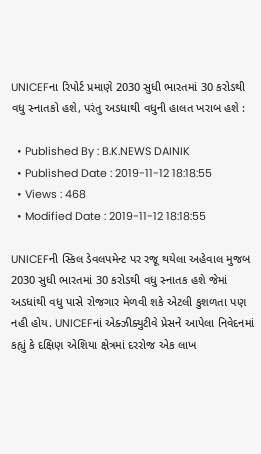UNICEFના રિપોર્ટ પ્રમાણે 2030 સુધી ભારતમાં 30 કરોડથી વધુ સ્નાતકો હશે, પરંતુ અડધાથી વધુની હાલત ખરાબ હશે :

  • Published By : B.K.NEWS DAINIK
  • Published Date : 2019-11-12 18:18:55
  • Views : 468
  • Modified Date : 2019-11-12 18:18:55

UNICEFની સ્કિલ ડેવલપમેન્ટ પર રજૂ થયેલા અહેવાલ મુજબ 2030 સુધી ભારતમાં 30 કરોડથી વધુ સ્નાતક હશે જેમાં અડધાંથી વધુ પાસે રોજગાર મેળવી શકે એટલી કુશળતા પણ નહી હોય. UNICEFનાં એક્ઝીક્યુટીવે પ્રેસને આપેલા નિવેદનમાં કહ્યું કે દક્ષિણ એશિયા ક્ષેત્રમાં દરરોજ એક લાખ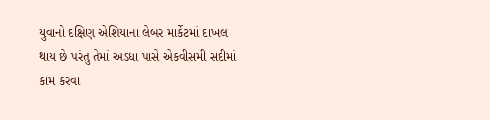યુવાનો દક્ષિણ એશિયાના લેબર માર્કેટમાં દાખલ થાય છે પરંતુ તેમાં અડધા પાસે એકવીસમી સદીમાં કામ કરવા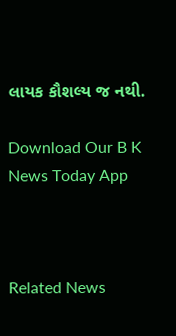લાયક કૌશલ્ય જ નથી.

Download Our B K News Today App



Related News